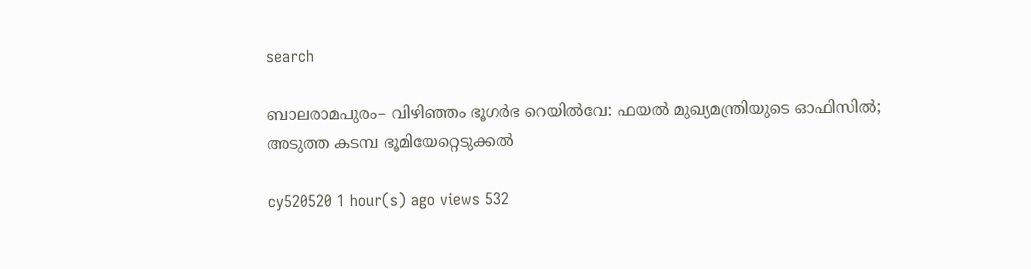search

ബാലരാമപുരം– വിഴിഞ്ഞം ഭൂഗർഭ റെയിൽവേ: ഫയൽ മുഖ്യമന്ത്രിയുടെ ഓഫിസിൽ; അടുത്ത കടമ്പ ഭൂമിയേറ്റെടുക്കൽ

cy520520 1 hour(s) ago views 532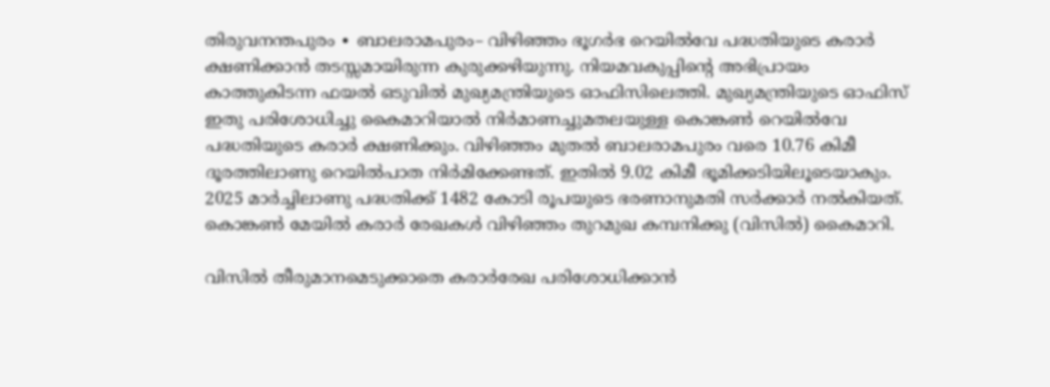തിരുവനന്തപുരം ∙ ബാലരാമപുരം– വിഴിഞ്ഞം ഭൂഗർഭ റെയിൽവേ പദ്ധതിയുടെ കരാർ ക്ഷണിക്കാൻ തടസ്സമായിരുന്ന കുരുക്കഴിയുന്നു. നിയമവകുപ്പിന്റെ അഭിപ്രായം കാത്തുകിടന്ന ഫയൽ ഒടുവിൽ മുഖ്യമന്ത്രിയുടെ ഓഫിസിലെത്തി. മുഖ്യമന്ത്രിയുടെ ഓഫിസ് ഇതു പരിശോധിച്ചു കൈമാറിയാൽ നിർമാണച്ചുമതലയുള്ള കൊങ്കൺ റെയിൽവേ പദ്ധതിയുടെ കരാർ ക്ഷണിക്കും. വിഴിഞ്ഞം മുതൽ ബാലരാമപുരം വരെ 10.76 കിമീ ദൂരത്തിലാണു റെയിൽപാത നിർമിക്കേണ്ടത്. ഇതിൽ 9.02 കിമീ ഭൂമിക്കടിയിലൂടെയാകും. 2025 മാർച്ചിലാണു പദ്ധതിക്ക് 1482 കോടി രൂപയുടെ ഭരണാനുമതി സർക്കാർ നൽകിയത്. കൊങ്കൺ മേയിൽ കരാർ രേഖകൾ വിഴിഞ്ഞം തുറമുഖ കമ്പനിക്കു (വിസിൽ) കൈമാറി.

വിസിൽ തീരുമാനമെടുക്കാതെ കരാർരേഖ പരിശോധിക്കാൻ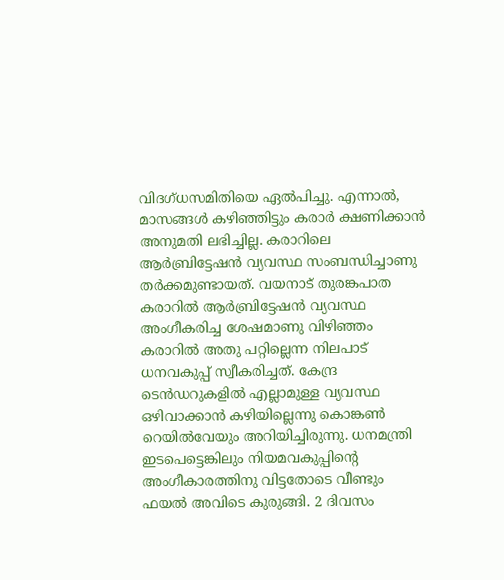വിദഗ്ധസമിതിയെ ഏൽപിച്ചു. എന്നാൽ, മാസങ്ങൾ കഴിഞ്ഞിട്ടും കരാർ ക്ഷണിക്കാൻ അനുമതി ലഭിച്ചില്ല. കരാറിലെ ആർബ്രിട്ടേഷൻ വ്യവസ്ഥ സംബന്ധിച്ചാണു തർക്കമുണ്ടായത്. വയനാട് തുരങ്കപാത കരാറിൽ ആർബ്രിട്ടേഷൻ വ്യവസ്ഥ അംഗീകരിച്ച ശേഷമാണു വിഴിഞ്ഞം കരാറിൽ അതു പറ്റില്ലെന്ന നിലപാട് ധനവകുപ്പ് സ്വീകരിച്ചത്. കേന്ദ്ര ടെൻഡറുകളിൽ എല്ലാമുള്ള വ്യവസ്ഥ ഒഴിവാക്കാൻ കഴിയില്ലെന്നു കൊങ്കൺ റെയിൽവേയും അറിയിച്ചിരുന്നു. ധനമന്ത്രി ഇടപെട്ടെങ്കിലും നിയമവകുപ്പിന്റെ അംഗീകാരത്തിനു വിട്ടതോടെ വീണ്ടും ഫയൽ അവിടെ കുരുങ്ങി. 2 ദിവസം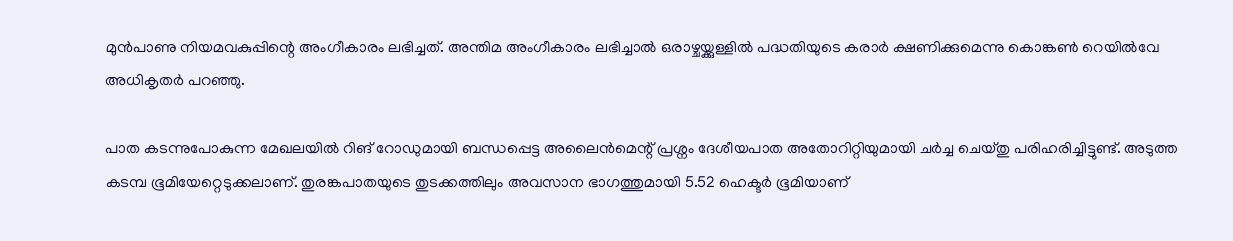മുൻപാണു നിയമവകുപ്പിന്റെ അംഗീകാരം ലഭിച്ചത്. അന്തിമ അംഗീകാരം ലഭിച്ചാൽ ഒരാഴ്ചയ്ക്കുള്ളിൽ പദ്ധതിയുടെ കരാർ ക്ഷണിക്കുമെന്നു കൊങ്കൺ റെയിൽവേ അധികൃതർ പറഞ്ഞു.

പാത കടന്നുപോകുന്ന മേഖലയിൽ റിങ് റോഡുമായി ബന്ധപ്പെട്ട അലൈൻമെന്റ് പ്രശ്നം ദേശീയപാത അതോറിറ്റിയുമായി ചർച്ച ചെയ്തു പരിഹരിച്ചിട്ടുണ്ട്. അടുത്ത കടമ്പ ഭൂമിയേറ്റെടുക്കലാണ്. തുരങ്കപാതയുടെ തുടക്കത്തിലും അവസാന ഭാഗത്തുമായി 5.52 ഹെക്ടർ ഭൂമിയാണ്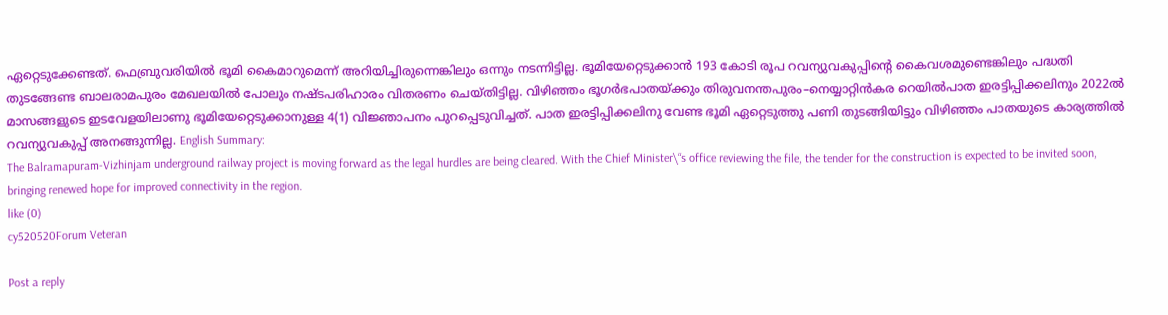ഏറ്റെടുക്കേണ്ടത്. ഫെബ്രുവരിയിൽ ഭൂമി കൈമാറുമെന്ന് അറിയിച്ചിരുന്നെങ്കിലും ഒന്നും നടന്നിട്ടില്ല. ഭൂമിയേറ്റെടുക്കാൻ 193 കോടി രൂപ റവന്യുവകുപ്പിന്റെ കൈവശമുണ്ടെങ്കിലും പദ്ധതി തുടങ്ങേണ്ട ബാലരാമപുരം മേഖലയിൽ പോലും നഷ്ടപരിഹാരം വിതരണം ചെയ്തിട്ടില്ല. വിഴിഞ്ഞം ഭൂഗർഭപാതയ്ക്കും തിരുവനന്തപുരം–നെയ്യാറ്റിൻകര റെയിൽപാത ഇരട്ടിപ്പിക്കലിനും 2022ൽ മാസങ്ങളുടെ ഇടവേളയിലാണു ഭൂമിയേറ്റെടുക്കാനുള്ള 4(1) വിജ്ഞാപനം പുറപ്പെടുവിച്ചത്. പാത ഇരട്ടിപ്പിക്കലിനു വേണ്ട ഭൂമി ഏറ്റെടുത്തു പണി തുടങ്ങിയിട്ടും വിഴിഞ്ഞം പാതയുടെ കാര്യത്തിൽ റവന്യുവകുപ്പ് അനങ്ങുന്നില്ല. English Summary:
The Balramapuram-Vizhinjam underground railway project is moving forward as the legal hurdles are being cleared. With the Chief Minister\“s office reviewing the file, the tender for the construction is expected to be invited soon, bringing renewed hope for improved connectivity in the region.
like (0)
cy520520Forum Veteran

Post a reply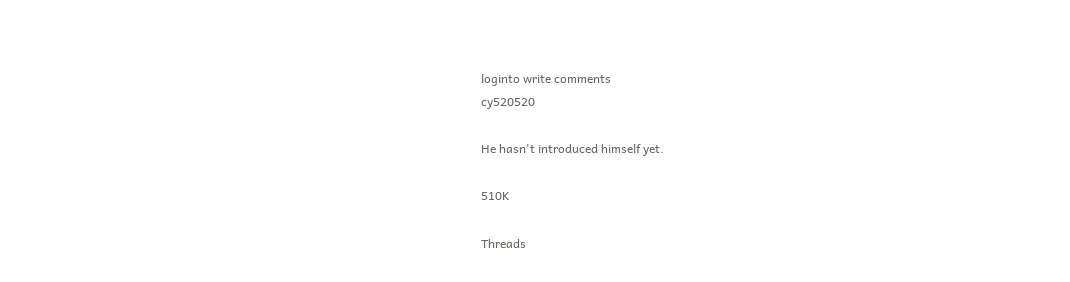loginto write comments
cy520520

He hasn't introduced himself yet.

510K

Threads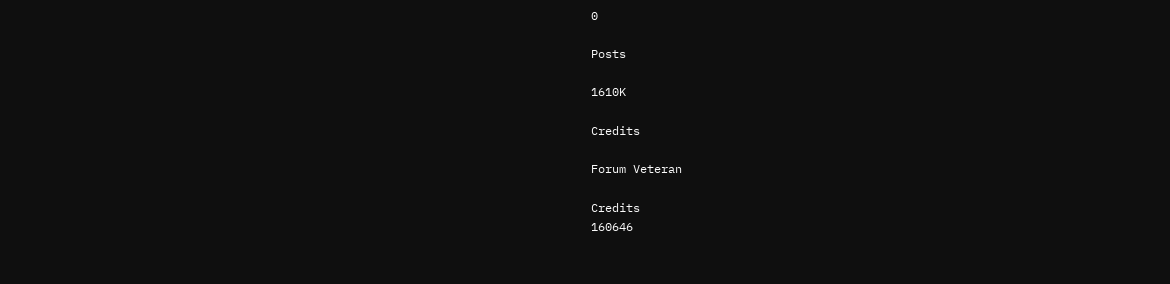0

Posts

1610K

Credits

Forum Veteran

Credits
160646